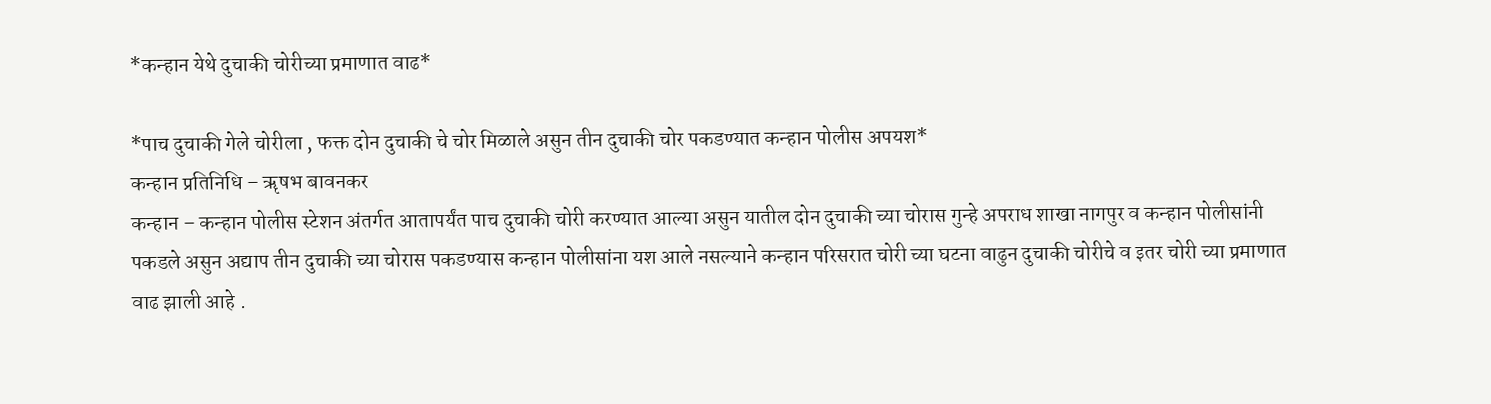*कन्हान येथे दुचाकी चोरीच्या प्रमाणात वाढ*

*पाच दुचाकी गेले चोरीला , फक्त दोन दुचाकी चे चोर मिळाले असुन तीन दुचाकी चोर पकडण्यात कन्हान पोलीस अपयश*
कन्हान प्रतिनिधि – ॠषभ बावनकर
कन्हान – कन्हान पोलीस स्टेशन अंतर्गत आतापर्यंत पाच दुचाकी चोरी करण्यात आल्या असुन यातील दोन दुचाकी च्या चोरास गुन्हे अपराध शाखा नागपुर व कन्हान पोलीसांनी पकडले असुन अद्याप तीन दुचाकी च्या चोरास पकडण्यास कन्हान पोलीसांना यश आले नसल्याने कन्हान परिसरात चोरी च्या घटना वाढुन दुचाकी चोरीचे व इतर चोरी च्या प्रमाणात वाढ झाली आहे .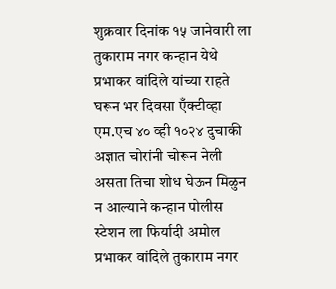शुक्रवार दिनांक १५ जानेवारी ला तुकाराम नगर कन्हान येथे प्रभाकर वांदिले यांच्या राहते घरून भर दिवसा एँक्टीव्हा एम.एच ४० व्ही १०२४ दुचाकी अज्ञात चोरांनी चोरून नेली असता तिचा शोध घेऊन मिळुन न आल्याने कन्हान पोलीस स्टेशन ला फिर्यादी अमोल प्रभाकर वांदिले तुकाराम नगर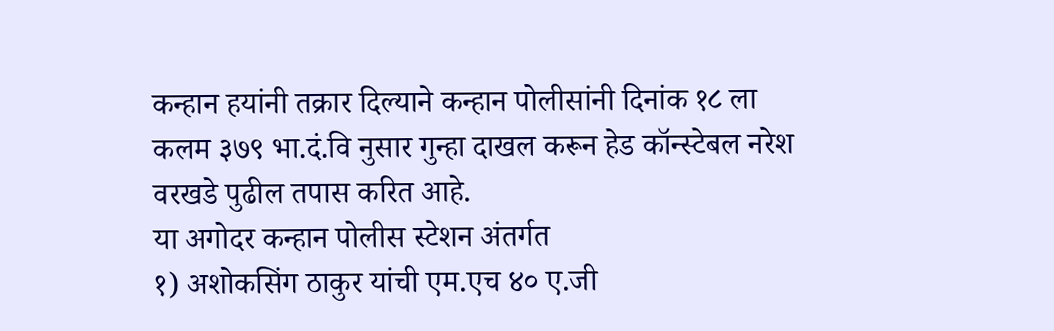कन्हान हयांनी तक्रार दिल्याने कन्हान पोलीसांनी दिनांक १८ ला कलम ३७९ भा.दं.वि नुसार गुन्हा दाखल करून हेड कॉन्स्टेबल नरेश वरखडे पुढील तपास करित आहे.
या अगोदर कन्हान पोलीस स्टेशन अंतर्गत
१) अशोकसिंग ठाकुर यांची एम.एच ४० ए.जी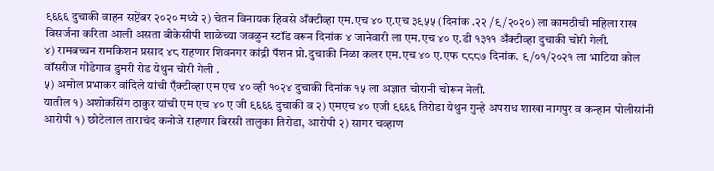९६६६ दुचाकी वाहन सप्टेंबर २०२० मध्ये २) चेतन विनायक हिवसे अँक्टीव्हा एम.एच ४० ए.एच ३९५५ (दिनांक .२२ /९/२०२०) ला कामठीची महिला राख विसर्जना करिता आली असता बीकेसीपी शाळेच्या जवळुन स्टॉंड वरून दिनांक ४ जानेवारी ला एम.एच ४० ए.डी १३११ अँक्टीव्हा दुचाकी चोरी गेली.
४) रामबच्चन रामकिशन प्रसाद ४८ राहणार शिवनगर कांद्री पॅशन प्रो.दुचाकी निळा कलर एम.एच ४० ए.एफ ८८८७ दिनांक. ९/०१/२०२१ ला भाटिया कोल वॉसरीज गोंडेगाव डुमरी रोड येथुन चोरी गेली .
५) अमोल प्रभाकर वांदिले यांची एँक्टीव्हा एम एच ४० व्ही १०२४ दुचाकी दिनांक १५ ला अज्ञात चोरानी चोरून नेली.
यातील १) अशोकसिंग ठाकुर यांची एम एच ४० ए जी ९६६६ दुचाकी व २) एमएच ४० एजी ९६६६ तिरोडा येथुन गुन्हे अपराध शाखा नागपुर व कन्हान पोलीसांनी आरोपी १) छोटेलाल ताराचंद कनोजे राहणार बिरसी तालुका तिरोडा, आरोपी २) सागर चव्हाण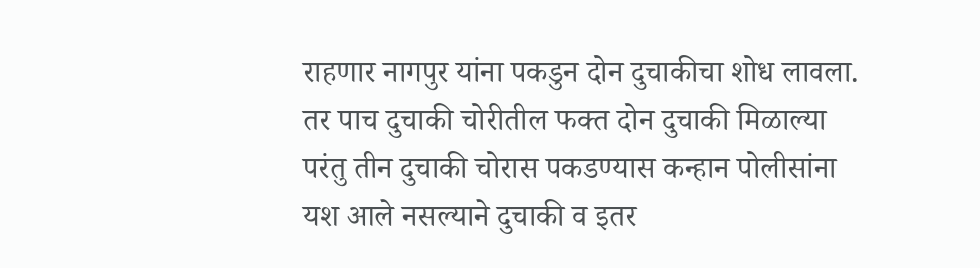राहणार नागपुर यांना पकडुन दोन दुचाकीचा शोध लावला. तर पाच दुचाकी चोरीतील फक्त दोन दुचाकी मिळाल्या परंतु तीन दुचाकी चोरास पकडण्यास कन्हान पोलीसांना यश आले नसल्याने दुचाकी व इतर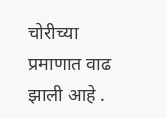चोरीच्या प्रमाणात वाढ झाली आहे .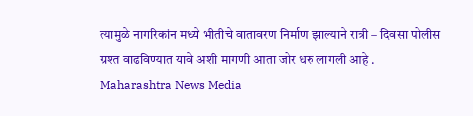त्यामुळे नागरिकांन मध्ये भीतीचे वातावरण निर्माण झाल्याने रात्री – दिवसा पोलीस ग्रश्त वाढविण्यात यावे अशी मागणी आता जोर धरु लागली आहे .
Maharashtra News Media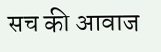सच की आवाज